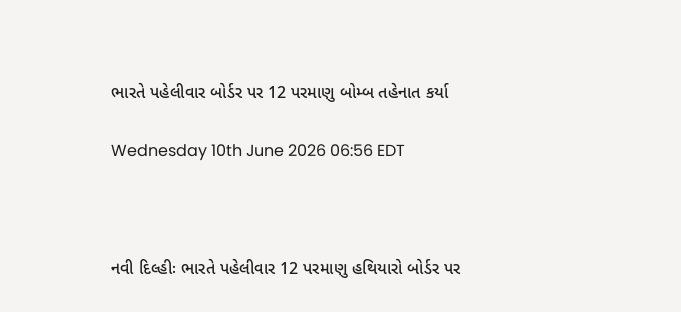ભારતે પહેલીવાર બોર્ડર પર 12 પરમાણુ બોમ્બ તહેનાત કર્યા

Wednesday 10th June 2026 06:56 EDT



નવી દિલ્હીઃ ભારતે પહેલીવાર 12 પરમાણુ હથિયારો બોર્ડર પર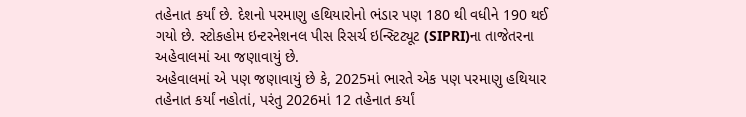તહેનાત કર્યાં છે. દેશનો પરમાણુ હથિયારોનો ભંડાર પણ 180 થી વધીને 190 થઈ ગયો છે. સ્ટોકહોમ ઇન્ટરનેશનલ પીસ રિસર્ચ ઇન્સ્ટિટ્યૂટ (SIPRI)ના તાજેતરના અહેવાલમાં આ જણાવાયું છે.
અહેવાલમાં એ પણ જણાવાયું છે કે, 2025માં ભારતે એક પણ પરમાણુ હથિયાર તહેનાત કર્યાં નહોતાં, પરંતુ 2026માં 12 તહેનાત કર્યાં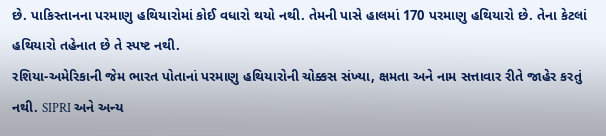છે. પાકિસ્તાનના પરમાણુ હથિયારોમાં કોઈ વધારો થયો નથી. તેમની પાસે હાલમાં 170 પરમાણુ હથિયારો છે. તેના કેટલાં હથિયારો તહેનાત છે તે સ્પષ્ટ નથી.
રશિયા-અમેરિકાની જેમ ભારત પોતાનાં પરમાણુ હથિયારોની ચોક્કસ સંખ્યા, ક્ષમતા અને નામ સત્તાવાર રીતે જાહેર કરતું નથી. SIPRI અને અન્ય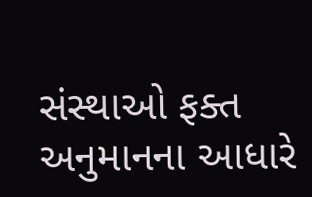સંસ્થાઓ ફક્ત અનુમાનના આધારે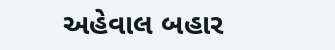અહેવાલ બહાર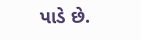પાડે છે.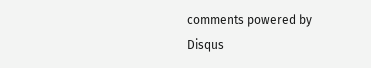comments powered by Disqus